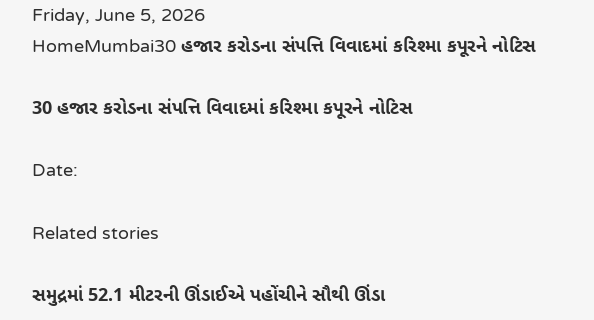Friday, June 5, 2026
HomeMumbai30 હજાર કરોડના સંપત્તિ વિવાદમાં કરિશ્મા કપૂરને નોટિસ

30 હજાર કરોડના સંપત્તિ વિવાદમાં કરિશ્મા કપૂરને નોટિસ

Date:

Related stories

સમુદ્રમાં 52.1 મીટરની ઊંડાઈએ પહોંચીને સૌથી ઊંડા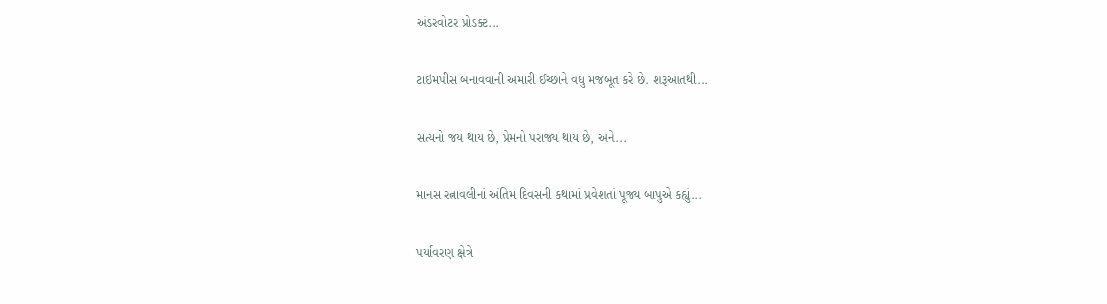અંડરવોટર પ્રોડક્ટ...

ટાઇમપીસ બનાવવાની અમારી ઈચ્છાને વધુ મજબૂત કરે છે. શરૂઆતથી...

સત્યનો જય થાય છે, પ્રેમનો પરાજ્ય થાય છે, અને...

માનસ રત્નાવલીનાં અંતિમ દિવસની કથામાં પ્રવેશતાં પૂજ્ય બાપુએ કહ્યું...

પર્યાવરણ ક્ષેત્રે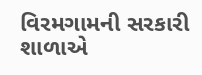વિરમગામની સરકારી શાળાએ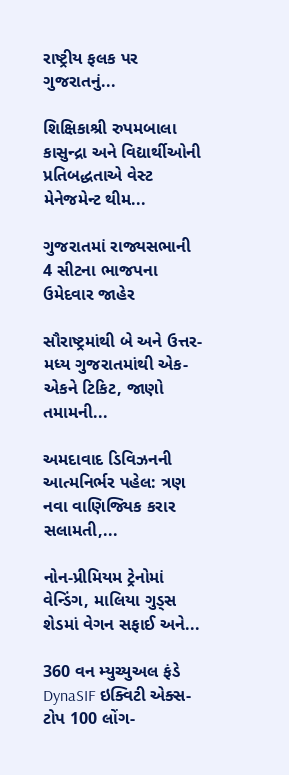રાષ્ટ્રીય ફલક પર ગુજરાતનું...

શિક્ષિકાશ્રી રુપમબાલા કાસુન્દ્રા અને વિદ્યાર્થીઓની પ્રતિબદ્ધતાએ વેસ્ટ મેનેજમેન્ટ થીમ...

ગુજરાતમાં રાજ્યસભાની 4 સીટના ભાજપના ઉમેદવાર જાહેર

સૌરાષ્ટ્રમાંથી બે અને ઉત્તર-મધ્ય ગુજરાતમાંથી એક-એકને ટિકિટ, જાણો તમામની...

અમદાવાદ ડિવિઝનની આત્મનિર્ભર પહેલ: ત્રણ નવા વાણિજ્યિક કરાર સલામતી,...

નોન-પ્રીમિયમ ટ્રેનોમાં વેન્ડિંગ, માલિયા ગુડ્સ શેડમાં વેગન સફાઈ અને...

360 વન મ્યુચ્યુઅલ ફંડે DynaSIF ઇક્વિટી એક્સ-ટોપ 100 લોંગ-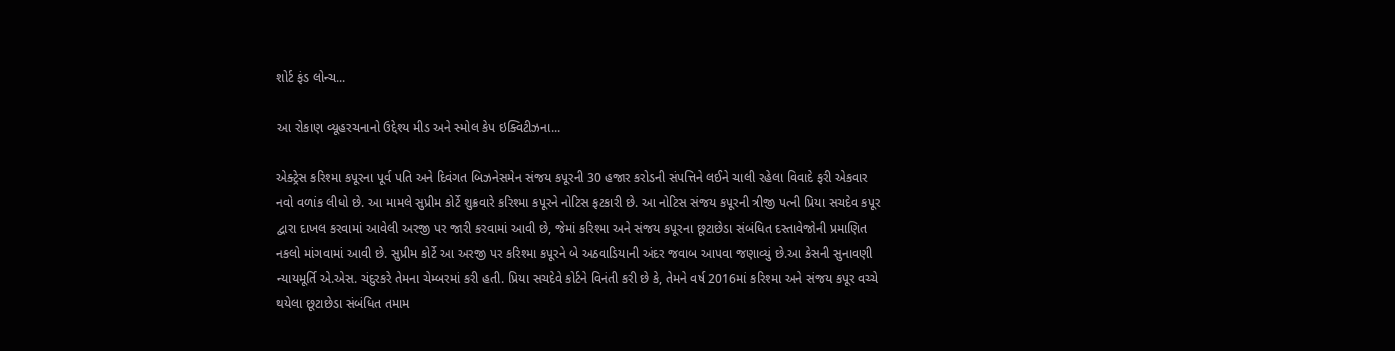શોર્ટ ફંડ લોન્ચ...

આ રોકાણ વ્યૂહરચનાનો ઉદ્દેશ્ય મીડ અને સ્મોલ કેપ ઇક્વિટીઝના...

એક્ટ્રેસ કરિશ્મા કપૂરના પૂર્વ પતિ અને દિવંગત બિઝનેસમેન સંજય કપૂરની 30 હજાર કરોડની સંપત્તિને લઈને ચાલી રહેલા વિવાદે ફરી એકવાર નવો વળાંક લીધો છે. આ મામલે સુપ્રીમ કોર્ટે શુક્રવારે કરિશ્મા કપૂરને નોટિસ ફટકારી છે. આ નોટિસ સંજય કપૂરની ત્રીજી પત્ની પ્રિયા સચદેવ કપૂર દ્વારા દાખલ કરવામાં આવેલી અરજી પર જારી કરવામાં આવી છે, જેમાં કરિશ્મા અને સંજય કપૂરના છૂટાછેડા સંબંધિત દસ્તાવેજોની પ્રમાણિત નકલો માંગવામાં આવી છે. સુપ્રીમ કોર્ટે આ અરજી પર કરિશ્મા કપૂરને બે અઠવાડિયાની અંદર જવાબ આપવા જણાવ્યું છે.આ કેસની સુનાવણી ન્યાયમૂર્તિ એ.એસ. ચંદુરકરે તેમના ચેમ્બરમાં કરી હતી. પ્રિયા સચદેવે કોર્ટને વિનંતી કરી છે કે, તેમને વર્ષ 2016માં કરિશ્મા અને સંજય કપૂર વચ્ચે થયેલા છૂટાછેડા સંબંધિત તમામ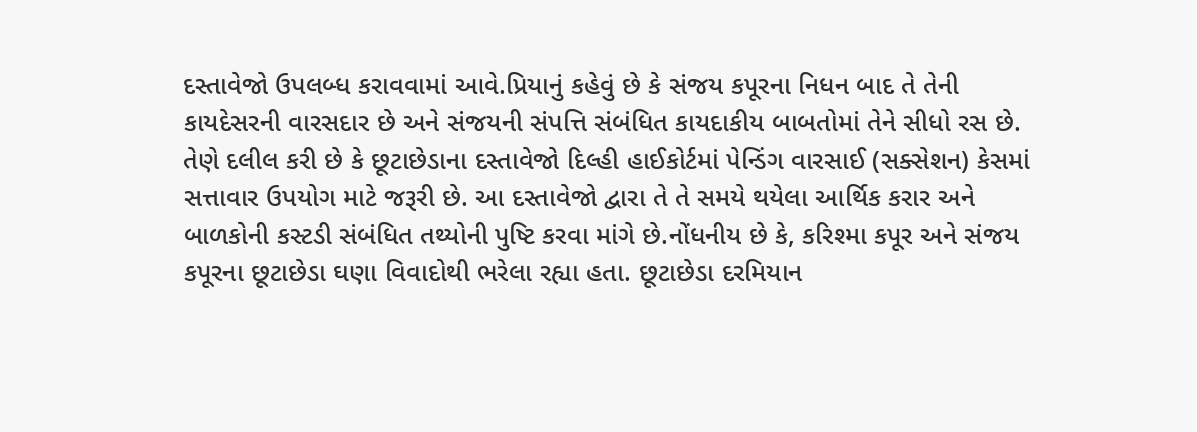દસ્તાવેજો ઉપલબ્ધ કરાવવામાં આવે.પ્રિયાનું કહેવું છે કે સંજય કપૂરના નિધન બાદ તે તેની કાયદેસરની વારસદાર છે અને સંજયની સંપત્તિ સંબંધિત કાયદાકીય બાબતોમાં તેને સીધો રસ છે. તેણે દલીલ કરી છે કે છૂટાછેડાના દસ્તાવેજો દિલ્હી હાઈકોર્ટમાં પેન્ડિંગ વારસાઈ (સક્સેશન) કેસમાં સત્તાવાર ઉપયોગ માટે જરૂરી છે. આ દસ્તાવેજો દ્વારા તે તે સમયે થયેલા આર્થિક કરાર અને બાળકોની કસ્ટડી સંબંધિત તથ્યોની પુષ્ટિ કરવા માંગે છે.નોંધનીય છે કે, કરિશ્મા કપૂર અને સંજય કપૂરના છૂટાછેડા ઘણા વિવાદોથી ભરેલા રહ્યા હતા. છૂટાછેડા દરમિયાન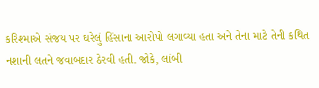કરિશ્માએ સંજય પર ઘરેલું હિંસાના આરોપો લગાવ્યા હતા અને તેના માટે તેની કથિત નશાની લતને જવાબદાર ઠેરવી હતી. જોકે, લાંબી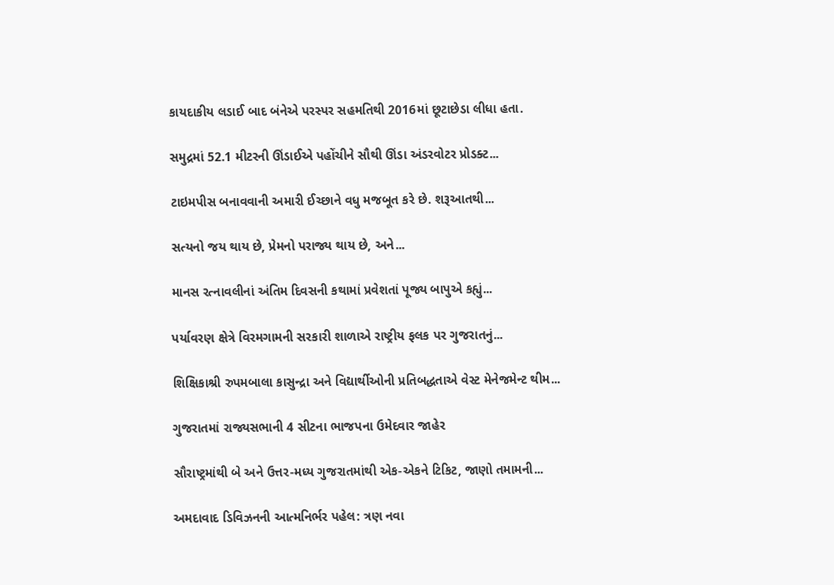કાયદાકીય લડાઈ બાદ બંનેએ પરસ્પર સહમતિથી 2016માં છૂટાછેડા લીધા હતા.

સમુદ્રમાં 52.1 મીટરની ઊંડાઈએ પહોંચીને સૌથી ઊંડા અંડરવોટર પ્રોડક્ટ...

ટાઇમપીસ બનાવવાની અમારી ઈચ્છાને વધુ મજબૂત કરે છે. શરૂઆતથી...

સત્યનો જય થાય છે, પ્રેમનો પરાજ્ય થાય છે, અને...

માનસ રત્નાવલીનાં અંતિમ દિવસની કથામાં પ્રવેશતાં પૂજ્ય બાપુએ કહ્યું...

પર્યાવરણ ક્ષેત્રે વિરમગામની સરકારી શાળાએ રાષ્ટ્રીય ફલક પર ગુજરાતનું...

શિક્ષિકાશ્રી રુપમબાલા કાસુન્દ્રા અને વિદ્યાર્થીઓની પ્રતિબદ્ધતાએ વેસ્ટ મેનેજમેન્ટ થીમ...

ગુજરાતમાં રાજ્યસભાની 4 સીટના ભાજપના ઉમેદવાર જાહેર

સૌરાષ્ટ્રમાંથી બે અને ઉત્તર-મધ્ય ગુજરાતમાંથી એક-એકને ટિકિટ, જાણો તમામની...

અમદાવાદ ડિવિઝનની આત્મનિર્ભર પહેલ: ત્રણ નવા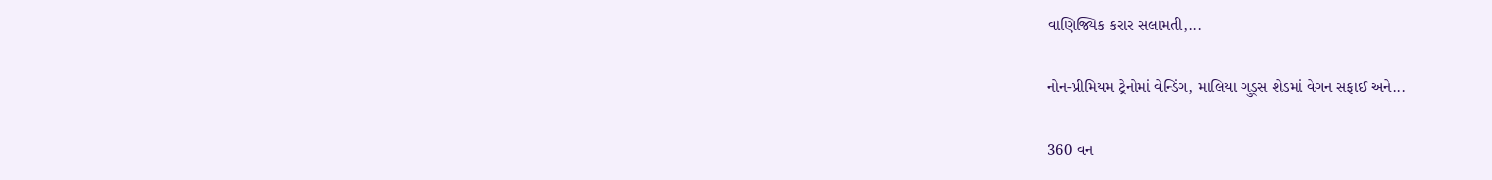વાણિજ્યિક કરાર સલામતી,...

નોન-પ્રીમિયમ ટ્રેનોમાં વેન્ડિંગ, માલિયા ગુડ્સ શેડમાં વેગન સફાઈ અને...

360 વન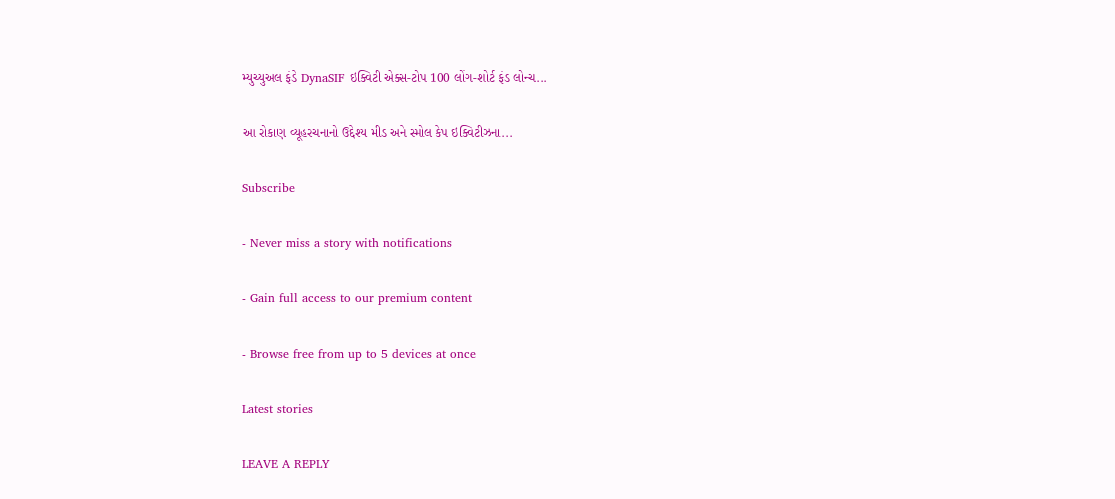મ્યુચ્યુઅલ ફંડે DynaSIF ઇક્વિટી એક્સ-ટોપ 100 લોંગ-શોર્ટ ફંડ લોન્ચ...

આ રોકાણ વ્યૂહરચનાનો ઉદ્દેશ્ય મીડ અને સ્મોલ કેપ ઇક્વિટીઝના...

Subscribe

- Never miss a story with notifications

- Gain full access to our premium content

- Browse free from up to 5 devices at once

Latest stories

LEAVE A REPLY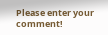Please enter your comment!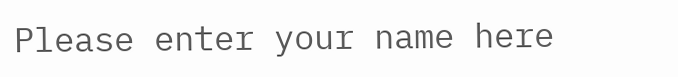Please enter your name here